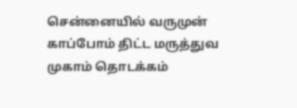சென்னையில் வருமுன் காப்போம் திட்ட மருத்துவ முகாம் தொடக்கம்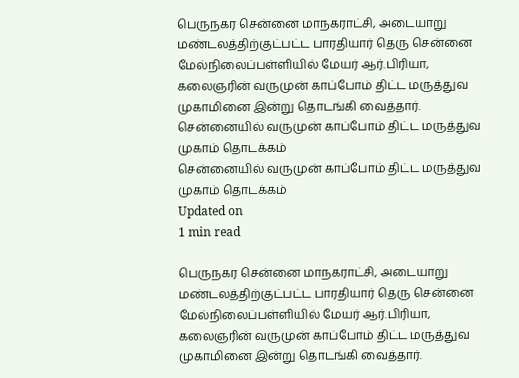பெருநகர சென்னை மாநகராட்சி, அடையாறு மண்டலத்திற்குட்பட்ட பாரதியார் தெரு சென்னை மேல்நிலைப்பள்ளியில் மேயர் ஆர்.பிரியா, கலைஞரின் வருமுன் காப்போம் திட்ட மருத்துவ முகாமினை இன்று தொடங்கி வைத்தார்.
சென்னையில் வருமுன் காப்போம் திட்ட மருத்துவ முகாம் தொடக்கம்
சென்னையில் வருமுன் காப்போம் திட்ட மருத்துவ முகாம் தொடக்கம்
Updated on
1 min read

பெருநகர சென்னை மாநகராட்சி, அடையாறு மண்டலத்திற்குட்பட்ட பாரதியார் தெரு சென்னை மேல்நிலைப்பள்ளியில் மேயர் ஆர்.பிரியா, கலைஞரின் வருமுன் காப்போம் திட்ட மருத்துவ முகாமினை இன்று தொடங்கி வைத்தார்.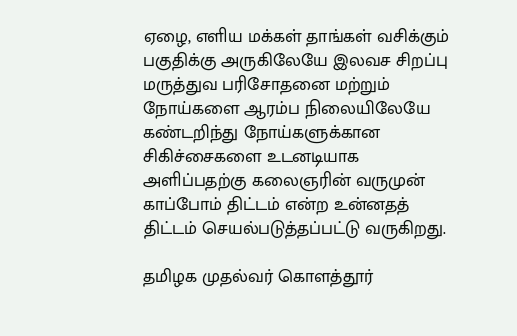ஏழை, எளிய மக்கள் தாங்கள் வசிக்கும் பகுதிக்கு அருகிலேயே இலவச சிறப்பு மருத்துவ பரிசோதனை மற்றும் நோய்களை ஆரம்ப நிலையிலேயே கண்டறிந்து நோய்களுக்கான சிகிச்சைகளை உடனடியாக அளிப்பதற்கு கலைஞரின் வருமுன் காப்போம் திட்டம் என்ற உன்னதத் திட்டம் செயல்படுத்தப்பட்டு வருகிறது.

தமிழக முதல்வர் கொளத்தூர்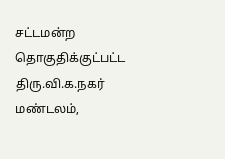சட்டமன்ற தொகுதிக்குட்பட்ட திரு.வி.க.நகர் மண்டலம்,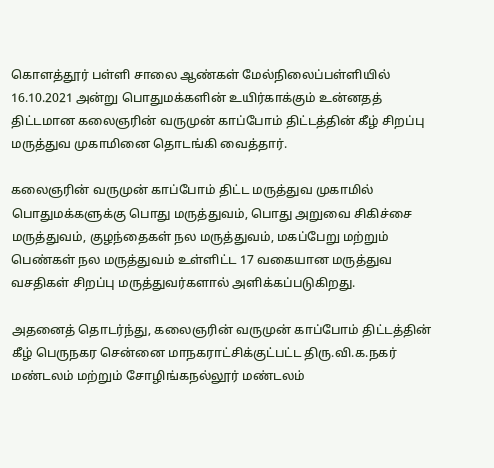கொளத்தூர் பள்ளி சாலை ஆண்கள் மேல்நிலைப்பள்ளியில் 16.10.2021 அன்று பொதுமக்களின் உயிர்காக்கும் உன்னதத் திட்டமான கலைஞரின் வருமுன் காப்போம் திட்டத்தின் கீழ் சிறப்பு மருத்துவ முகாமினை தொடங்கி வைத்தார்.

கலைஞரின் வருமுன் காப்போம் திட்ட மருத்துவ முகாமில் பொதுமக்களுக்கு பொது மருத்துவம், பொது அறுவை சிகிச்சை மருத்துவம், குழந்தைகள் நல மருத்துவம், மகப்பேறு மற்றும் பெண்கள் நல மருத்துவம் உள்ளிட்ட 17 வகையான மருத்துவ வசதிகள் சிறப்பு மருத்துவர்களால் அளிக்கப்படுகிறது.

அதனைத் தொடர்ந்து, கலைஞரின் வருமுன் காப்போம் திட்டத்தின் கீழ் பெருநகர சென்னை மாநகராட்சிக்குட்பட்ட திரு.வி.க.நகர் மண்டலம் மற்றும் சோழிங்கநல்லூர் மண்டலம்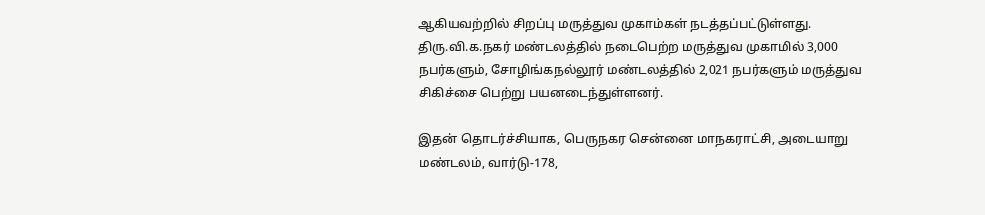ஆகியவற்றில் சிறப்பு மருத்துவ முகாம்கள் நடத்தப்பட்டுள்ளது. திரு.வி.க.நகர் மண்டலத்தில் நடைபெற்ற மருத்துவ முகாமில் 3,000 நபர்களும், சோழிங்கநல்லூர் மண்டலத்தில் 2,021 நபர்களும் மருத்துவ சிகிச்சை பெற்று பயனடைந்துள்ளனர்.

இதன் தொடர்ச்சியாக, பெருநகர சென்னை மாநகராட்சி, அடையாறு மண்டலம், வார்டு-178,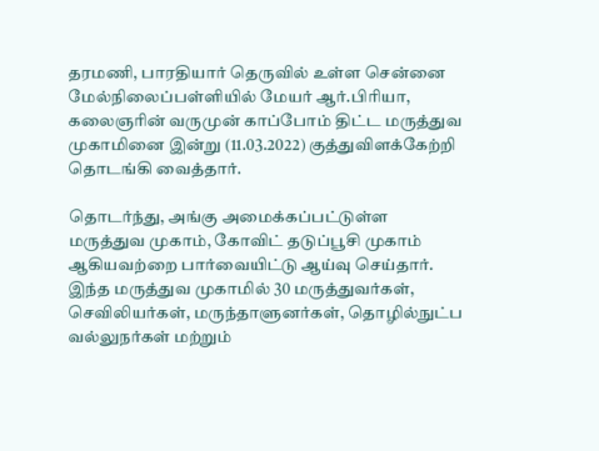தரமணி, பாரதியார் தெருவில் உள்ள சென்னை மேல்நிலைப்பள்ளியில் மேயர் ஆர்.பிரியா, கலைஞரின் வருமுன் காப்போம் திட்ட மருத்துவ முகாமினை இன்று (11.03.2022) குத்துவிளக்கேற்றி தொடங்கி வைத்தார்.

தொடர்ந்து, அங்கு அமைக்கப்பட்டுள்ள மருத்துவ முகாம், கோவிட் தடுப்பூசி முகாம் ஆகியவற்றை பார்வையிட்டு ஆய்வு செய்தார். இந்த மருத்துவ முகாமில் 30 மருத்துவர்கள், செவிலியர்கள், மருந்தாளுனர்கள், தொழில்நுட்ப வல்லுநர்கள் மற்றும்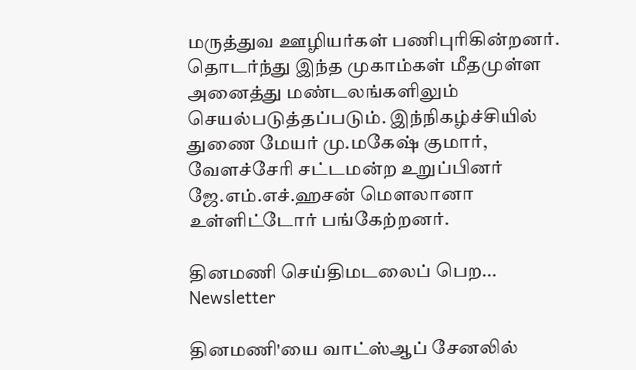மருத்துவ ஊழியர்கள் பணிபுரிகின்றனர். தொடர்ந்து இந்த முகாம்கள் மீதமுள்ள அனைத்து மண்டலங்களிலும் செயல்படுத்தப்படும். இந்நிகழ்ச்சியில்  துணை மேயர் மு.மகேஷ் குமார், வேளச்சேரி சட்டமன்ற உறுப்பினர் ஜே.எம்.எச்.ஹசன் மௌலானா உள்ளிட்டோர் பங்கேற்றனர்.

தினமணி செய்திமடலைப் பெற... Newsletter

தினமணி'யை வாட்ஸ்ஆப் சேனலில்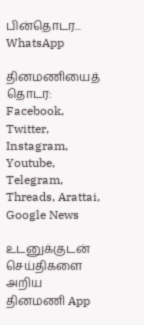பின்தொடர... WhatsApp

தினமணியைத் தொடர: Facebook, Twitter, Instagram, Youtube, Telegram, Threads, Arattai, Google News

உடனுக்குடன் செய்திகளை அறிய தினமணி App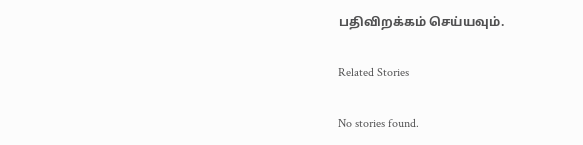பதிவிறக்கம் செய்யவும்.

Related Stories

No stories found.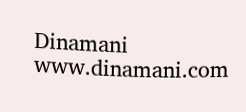Dinamani
www.dinamani.com